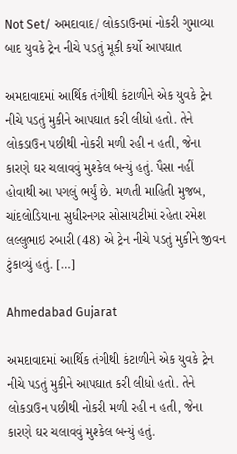Not Set/ અમદાવાદ/ લોકડાઉનમાં નોકરી ગુમાવ્યા બાદ યુવકે ટ્રેન નીચે પડતું મૂકી કર્યો આપઘાત

અમદાવાદમાં આર્થિક તંગીથી કંટાળીને એક યુવકે ટ્રેન નીચે પડતું મુકીને આપઘાત કરી લીધો હતો. તેને લોકડાઉન પછીથી નોકરી મળી રહી ન હતી, જેના કારણે ઘર ચલાવવું મુશ્કેલ બન્યું હતું. પૈસા નહીં હોવાથી આ પગલું ભર્યું છે. મળતી માહિતી મુજબ, ચાંદલોડિયાના સુધીરનગર સોસાયટીમાં રહેતા રમેશ લલ્લુભાઇ રબારી (48) એ ટ્રેન નીચે પડતું મુકીને જીવન ટુંકાવ્યું હતું. […]

Ahmedabad Gujarat

અમદાવાદમાં આર્થિક તંગીથી કંટાળીને એક યુવકે ટ્રેન નીચે પડતું મુકીને આપઘાત કરી લીધો હતો. તેને લોકડાઉન પછીથી નોકરી મળી રહી ન હતી, જેના કારણે ઘર ચલાવવું મુશ્કેલ બન્યું હતું.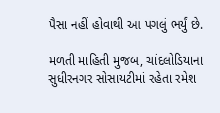પૈસા નહીં હોવાથી આ પગલું ભર્યું છે.

મળતી માહિતી મુજબ, ચાંદલોડિયાના સુધીરનગર સોસાયટીમાં રહેતા રમેશ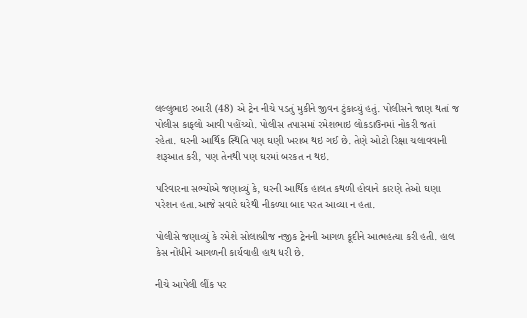લલ્લુભાઇ રબારી (48) એ ટ્રેન નીચે પડતું મુકીને જીવન ટુંકાવ્યું હતું. પોલીસને જાણ થતાં જ પોલીસ કાફલો આવી પહોંચ્યો. પોલીસ તપાસમાં રમેશભાઇ લોકડાઉનમાં નોકરી જતાં રહેતા. ઘરની આર્થિક સ્થિતિ પણ ઘણી ખરાબ થઇ ગઈ છે. તેણે ઓટો રિક્ષા ચલાવવાની શરૂઆત કરી, પણ તેનથી પણ ઘરમાં બરકત ન થઇ.

પરિવારના સભ્યોએ જણાવ્યું કે, ઘરની આર્થિક હાલત કથળી હોવાને કારણે તેઓ ઘણા પરેશન હતા.આજે સવારે ઘરેથી નીકળ્યા બાદ પરત આવ્યા ન હતા.

પોલીસે જણાવ્યું કે રમેશે સોલાબ્રીજ નજીક ટ્રેનની આગળ કૂદીને આત્મહત્યા કરી હતી. હાલ કેસ નોંધીને આગળની કાર્યવાહી હાથ ધરી છે.

નીચે આપેલી લીંક પર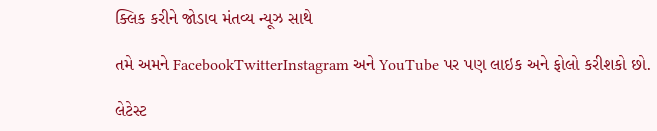ક્લિક કરીને જોડાવ મંતવ્ય ન્યૂઝ સાથે

તમે અમને FacebookTwitterInstagram અને YouTube પર પણ લાઇક અને ફોલો કરીશકો છો.

લેટેસ્ટ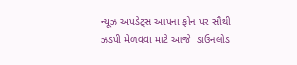ન્યૂઝ અપડેટ્સ આપના ફોન પર સૌથી ઝડપી મેળવવા માટે આજે  ડાઉનલોડ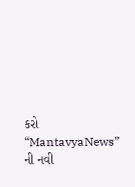કરો “MantavyaNews” ની નવી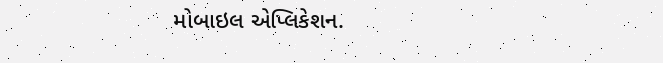મોબાઇલ એપ્લિકેશન.